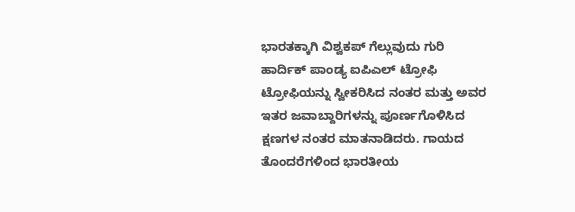ಭಾರತಕ್ಕಾಗಿ ವಿಶ್ವಕಪ್ ಗೆಲ್ಲುವುದು ಗುರಿ
ಹಾರ್ದಿಕ್ ಪಾಂಡ್ಯ ಐಪಿಎಲ್ ಟ್ರೋಫಿ ಟ್ರೋಫಿಯನ್ನು ಸ್ವೀಕರಿಸಿದ ನಂತರ ಮತ್ತು ಅವರ ಇತರ ಜವಾಬ್ದಾರಿಗಳನ್ನು ಪೂರ್ಣಗೊಳಿಸಿದ ಕ್ಷಣಗಳ ನಂತರ ಮಾತನಾಡಿದರು. ಗಾಯದ ತೊಂದರೆಗಳಿಂದ ಭಾರತೀಯ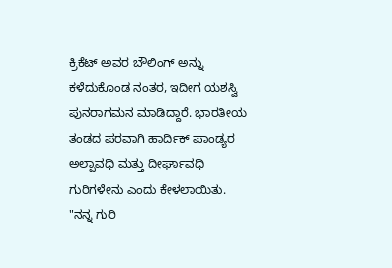ಕ್ರಿಕೆಟ್ ಅವರ ಬೌಲಿಂಗ್ ಅನ್ನು ಕಳೆದುಕೊಂಡ ನಂತರ, ಇದೀಗ ಯಶಸ್ವಿ ಪುನರಾಗಮನ ಮಾಡಿದ್ದಾರೆ. ಭಾರತೀಯ ತಂಡದ ಪರವಾಗಿ ಹಾರ್ದಿಕ್ ಪಾಂಡ್ಯರ ಅಲ್ಪಾವಧಿ ಮತ್ತು ದೀರ್ಘಾವಧಿ ಗುರಿಗಳೇನು ಎಂದು ಕೇಳಲಾಯಿತು.
"ನನ್ನ ಗುರಿ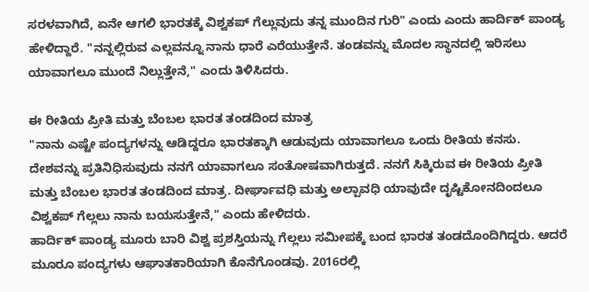ಸರಳವಾಗಿದೆ, ಏನೇ ಆಗಲಿ ಭಾರತಕ್ಕೆ ವಿಶ್ವಕಪ್ ಗೆಲ್ಲುವುದು ತನ್ನ ಮುಂದಿನ ಗುರಿ" ಎಂದು ಎಂದು ಹಾರ್ದಿಕ್ ಪಾಂಡ್ಯ ಹೇಳಿದ್ದಾರೆ. "ನನ್ನಲ್ಲಿರುವ ಎಲ್ಲವನ್ನೂ ನಾನು ಧಾರೆ ಎರೆಯುತ್ತೇನೆ. ತಂಡವನ್ನು ಮೊದಲ ಸ್ಥಾನದಲ್ಲಿ ಇರಿಸಲು ಯಾವಾಗಲೂ ಮುಂದೆ ನಿಲ್ಲುತ್ತೇನೆ," ಎಂದು ತಿಳಿಸಿದರು.

ಈ ರೀತಿಯ ಪ್ರೀತಿ ಮತ್ತು ಬೆಂಬಲ ಭಾರತ ತಂಡದಿಂದ ಮಾತ್ರ
"ನಾನು ಎಷ್ಟೇ ಪಂದ್ಯಗಳನ್ನು ಆಡಿದ್ದರೂ ಭಾರತಕ್ಕಾಗಿ ಆಡುವುದು ಯಾವಾಗಲೂ ಒಂದು ರೀತಿಯ ಕನಸು. ದೇಶವನ್ನು ಪ್ರತಿನಿಧಿಸುವುದು ನನಗೆ ಯಾವಾಗಲೂ ಸಂತೋಷವಾಗಿರುತ್ತದೆ. ನನಗೆ ಸಿಕ್ಕಿರುವ ಈ ರೀತಿಯ ಪ್ರೀತಿ ಮತ್ತು ಬೆಂಬಲ ಭಾರತ ತಂಡದಿಂದ ಮಾತ್ರ. ದೀರ್ಘಾವಧಿ ಮತ್ತು ಅಲ್ಪಾವಧಿ ಯಾವುದೇ ದೃಷ್ಟಿಕೋನದಿಂದಲೂ ವಿಶ್ವಕಪ್ ಗೆಲ್ಲಲು ನಾನು ಬಯಸುತ್ತೇನೆ," ಎಂದು ಹೇಳಿದರು.
ಹಾರ್ದಿಕ್ ಪಾಂಡ್ಯ ಮೂರು ಬಾರಿ ವಿಶ್ವ ಪ್ರಶಸ್ತಿಯನ್ನು ಗೆಲ್ಲಲು ಸಮೀಪಕ್ಕೆ ಬಂದ ಭಾರತ ತಂಡದೊಂದಿಗಿದ್ದರು. ಆದರೆ ಮೂರೂ ಪಂದ್ಯಗಳು ಆಘಾತಕಾರಿಯಾಗಿ ಕೊನೆಗೊಂಡವು. 2016ರಲ್ಲಿ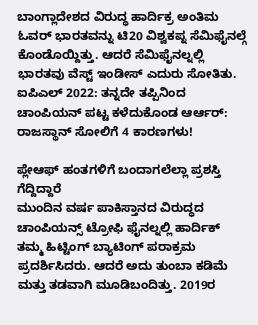ಬಾಂಗ್ಲಾದೇಶದ ವಿರುದ್ಧ ಹಾರ್ದಿಕ್ರ ಅಂತಿಮ ಓವರ್ ಭಾರತವನ್ನು ಟಿ20 ವಿಶ್ವಕಪ್ನ ಸೆಮಿಫೈನಲ್ಗೆ ಕೊಂಡೊಯ್ದಿತ್ತು. ಆದರೆ ಸೆಮಿಫೈನಲ್ನಲ್ಲಿ ಭಾರತವು ವೆಸ್ಟ್ ಇಂಡೀಸ್ ಎದುರು ಸೋತಿತು.
ಐಪಿಎಲ್ 2022: ತನ್ನದೇ ತಪ್ಪಿನಿಂದ ಚಾಂಪಿಯನ್ ಪಟ್ಟ ಕಳೆದುಕೊಂಡ ಆರ್ಆರ್: ರಾಜಸ್ಥಾನ್ ಸೋಲಿಗೆ 4 ಕಾರಣಗಳು!

ಪ್ಲೇಆಫ್ ಹಂತಗಳಿಗೆ ಬಂದಾಗಲೆಲ್ಲಾ ಪ್ರಶಸ್ತಿ ಗೆದ್ದಿದ್ದಾರೆ
ಮುಂದಿನ ವರ್ಷ ಪಾಕಿಸ್ತಾನದ ವಿರುದ್ಧದ ಚಾಂಪಿಯನ್ಸ್ ಟ್ರೋಫಿ ಫೈನಲ್ನಲ್ಲಿ ಹಾರ್ದಿಕ್ ತಮ್ಮ ಹಿಟ್ಟಿಂಗ್ ಬ್ಯಾಟಿಂಗ್ ಪರಾಕ್ರಮ ಪ್ರದರ್ಶಿಸಿದರು. ಆದರೆ ಅದು ತುಂಬಾ ಕಡಿಮೆ ಮತ್ತು ತಡವಾಗಿ ಮೂಡಿಬಂದಿತ್ತು. 2019ರ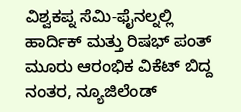ವಿಶ್ವಕಪ್ನ ಸೆಮಿ-ಫೈನಲ್ನಲ್ಲಿ ಹಾರ್ದಿಕ್ ಮತ್ತು ರಿಷಭ್ ಪಂತ್ ಮೂರು ಆರಂಭಿಕ ವಿಕೆಟ್ ಬಿದ್ದ ನಂತರ, ನ್ಯೂಜಿಲೆಂಡ್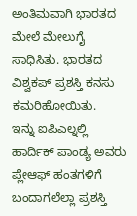ಅಂತಿಮವಾಗಿ ಭಾರತದ ಮೇಲೆ ಮೇಲುಗೈ ಸಾಧಿಸಿತು. ಭಾರತದ ವಿಶ್ವಕಪ್ ಪ್ರಶಸ್ತಿ ಕನಸು ಕಮರಿಹೋಯಿತು.
ಇನ್ನು ಐಪಿಎಲ್ನಲ್ಲಿ ಹಾರ್ದಿಕ್ ಪಾಂಡ್ಯ ಅವರು ಪ್ಲೇಆಫ್ ಹಂತಗಳಿಗೆ ಬಂದಾಗಲೆಲ್ಲಾ ಪ್ರಶಸ್ತಿ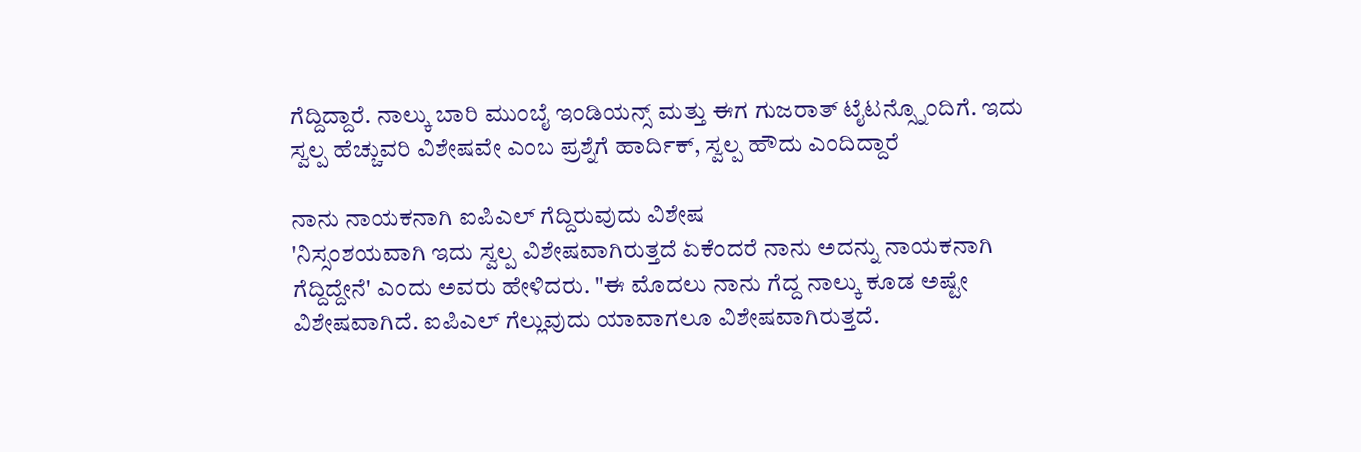ಗೆದ್ದಿದ್ದಾರೆ. ನಾಲ್ಕು ಬಾರಿ ಮುಂಬೈ ಇಂಡಿಯನ್ಸ್ ಮತ್ತು ಈಗ ಗುಜರಾತ್ ಟೈಟನ್ಸ್ನೊಂದಿಗೆ. ಇದು ಸ್ವಲ್ಪ ಹೆಚ್ಚುವರಿ ವಿಶೇಷವೇ ಎಂಬ ಪ್ರಶ್ನೆಗೆ ಹಾರ್ದಿಕ್, ಸ್ವಲ್ಪ ಹೌದು ಎಂದಿದ್ದಾರೆ

ನಾನು ನಾಯಕನಾಗಿ ಐಪಿಎಲ್ ಗೆದ್ದಿರುವುದು ವಿಶೇಷ
'ನಿಸ್ಸಂಶಯವಾಗಿ ಇದು ಸ್ವಲ್ಪ ವಿಶೇಷವಾಗಿರುತ್ತದೆ ಏಕೆಂದರೆ ನಾನು ಅದನ್ನು ನಾಯಕನಾಗಿ ಗೆದ್ದಿದ್ದೇನೆ' ಎಂದು ಅವರು ಹೇಳಿದರು. "ಈ ಮೊದಲು ನಾನು ಗೆದ್ದ ನಾಲ್ಕು ಕೂಡ ಅಷ್ಟೇ ವಿಶೇಷವಾಗಿದೆ. ಐಪಿಎಲ್ ಗೆಲ್ಲುವುದು ಯಾವಾಗಲೂ ವಿಶೇಷವಾಗಿರುತ್ತದೆ.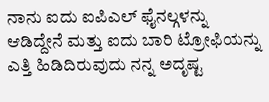ನಾನು ಐದು ಐಪಿಎಲ್ ಫೈನಲ್ಗಳನ್ನು ಆಡಿದ್ದೇನೆ ಮತ್ತು ಐದು ಬಾರಿ ಟ್ರೋಫಿಯನ್ನು ಎತ್ತಿ ಹಿಡಿದಿರುವುದು ನನ್ನ ಅದೃಷ್ಟ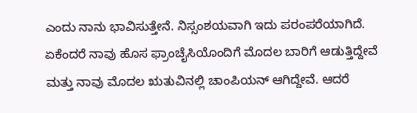ಎಂದು ನಾನು ಭಾವಿಸುತ್ತೇನೆ. ನಿಸ್ಸಂಶಯವಾಗಿ ಇದು ಪರಂಪರೆಯಾಗಿದೆ. ಏಕೆಂದರೆ ನಾವು ಹೊಸ ಫ್ರಾಂಚೈಸಿಯೊಂದಿಗೆ ಮೊದಲ ಬಾರಿಗೆ ಆಡುತ್ತಿದ್ದೇವೆ ಮತ್ತು ನಾವು ಮೊದಲ ಋತುವಿನಲ್ಲಿ ಚಾಂಪಿಯನ್ ಆಗಿದ್ದೇವೆ. ಆದರೆ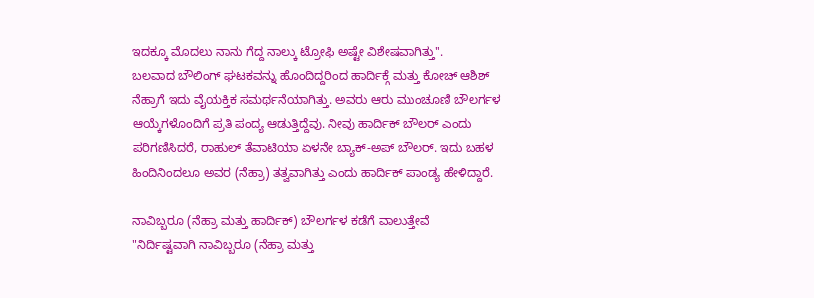ಇದಕ್ಕೂ ಮೊದಲು ನಾನು ಗೆದ್ದ ನಾಲ್ಕು ಟ್ರೋಫಿ ಅಷ್ಟೇ ವಿಶೇಷವಾಗಿತ್ತು''.
ಬಲವಾದ ಬೌಲಿಂಗ್ ಘಟಕವನ್ನು ಹೊಂದಿದ್ದರಿಂದ ಹಾರ್ದಿಕ್ಗೆ ಮತ್ತು ಕೋಚ್ ಆಶಿಶ್ ನೆಹ್ರಾಗೆ ಇದು ವೈಯಕ್ತಿಕ ಸಮರ್ಥನೆಯಾಗಿತ್ತು. ಅವರು ಆರು ಮುಂಚೂಣಿ ಬೌಲರ್ಗಳ ಆಯ್ಕೆಗಳೊಂದಿಗೆ ಪ್ರತಿ ಪಂದ್ಯ ಆಡುತ್ತಿದ್ದೆವು. ನೀವು ಹಾರ್ದಿಕ್ ಬೌಲರ್ ಎಂದು ಪರಿಗಣಿಸಿದರೆ, ರಾಹುಲ್ ತೆವಾಟಿಯಾ ಏಳನೇ ಬ್ಯಾಕ್-ಅಪ್ ಬೌಲರ್. ಇದು ಬಹಳ ಹಿಂದಿನಿಂದಲೂ ಅವರ (ನೆಹ್ರಾ) ತತ್ವವಾಗಿತ್ತು ಎಂದು ಹಾರ್ದಿಕ್ ಪಾಂಡ್ಯ ಹೇಳಿದ್ದಾರೆ.

ನಾವಿಬ್ಬರೂ (ನೆಹ್ರಾ ಮತ್ತು ಹಾರ್ದಿಕ್) ಬೌಲರ್ಗಳ ಕಡೆಗೆ ವಾಲುತ್ತೇವೆ
"ನಿರ್ದಿಷ್ಟವಾಗಿ ನಾವಿಬ್ಬರೂ (ನೆಹ್ರಾ ಮತ್ತು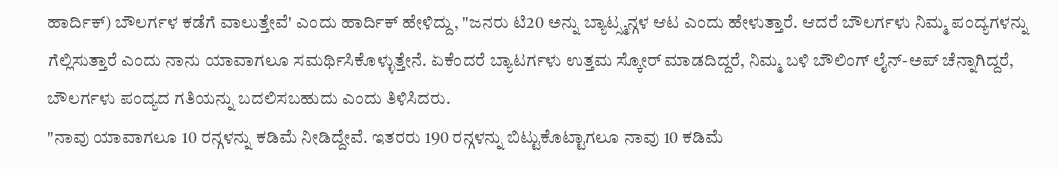ಹಾರ್ದಿಕ್) ಬೌಲರ್ಗಳ ಕಡೆಗೆ ವಾಲುತ್ತೇವೆ' ಎಂದು ಹಾರ್ದಿಕ್ ಹೇಳಿದ್ದು, "ಜನರು ಟಿ20 ಅನ್ನು ಬ್ಯಾಟ್ಸ್ಮನ್ಗಳ ಆಟ ಎಂದು ಹೇಳುತ್ತಾರೆ. ಆದರೆ ಬೌಲರ್ಗಳು ನಿಮ್ಮ ಪಂದ್ಯಗಳನ್ನು ಗೆಲ್ಲಿಸುತ್ತಾರೆ ಎಂದು ನಾನು ಯಾವಾಗಲೂ ಸಮರ್ಥಿಸಿಕೊಳ್ಳುತ್ತೇನೆ. ಏಕೆಂದರೆ ಬ್ಯಾಟರ್ಗಳು ಉತ್ತಮ ಸ್ಕೋರ್ ಮಾಡದಿದ್ದರೆ, ನಿಮ್ಮ ಬಳಿ ಬೌಲಿಂಗ್ ಲೈನ್-ಅಪ್ ಚೆನ್ನಾಗಿದ್ದರೆ, ಬೌಲರ್ಗಳು ಪಂದ್ಯದ ಗತಿಯನ್ನು ಬದಲಿಸಬಹುದು ಎಂದು ತಿಳಿಸಿದರು.
"ನಾವು ಯಾವಾಗಲೂ 10 ರನ್ಗಳನ್ನು ಕಡಿಮೆ ನೀಡಿದ್ದೇವೆ. ಇತರರು 190 ರನ್ಗಳನ್ನು ಬಿಟ್ಟುಕೊಟ್ಟಾಗಲೂ ನಾವು 10 ಕಡಿಮೆ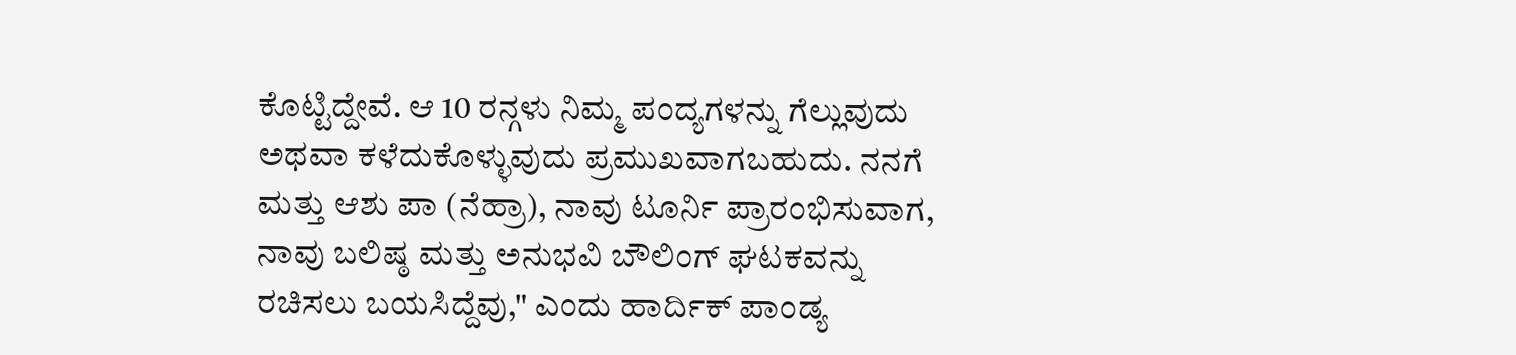ಕೊಟ್ಟಿದ್ದೇವೆ. ಆ 10 ರನ್ಗಳು ನಿಮ್ಮ ಪಂದ್ಯಗಳನ್ನು ಗೆಲ್ಲುವುದು ಅಥವಾ ಕಳೆದುಕೊಳ್ಳುವುದು ಪ್ರಮುಖವಾಗಬಹುದು. ನನಗೆ ಮತ್ತು ಆಶು ಪಾ (ನೆಹ್ರಾ), ನಾವು ಟೂರ್ನಿ ಪ್ರಾರಂಭಿಸುವಾಗ, ನಾವು ಬಲಿಷ್ಠ ಮತ್ತು ಅನುಭವಿ ಬೌಲಿಂಗ್ ಘಟಕವನ್ನು ರಚಿಸಲು ಬಯಸಿದ್ದೆವು," ಎಂದು ಹಾರ್ದಿಕ್ ಪಾಂಡ್ಯ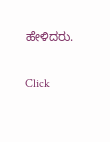ಹೇಳಿದರು.


Click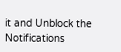it and Unblock the Notifications